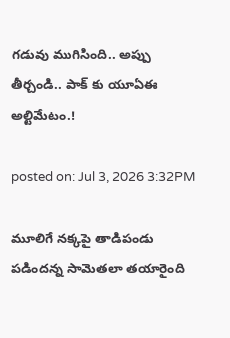గడువు ముగిసింది.. అప్పు తీర్చండి.. పాక్ కు యూఏఈ అల్టిమేటం.!

posted on: Jul 3, 2026 3:32PM

మూలిగే నక్కపై తాడిపండు పడిందన్న సామెతలా తయారైంది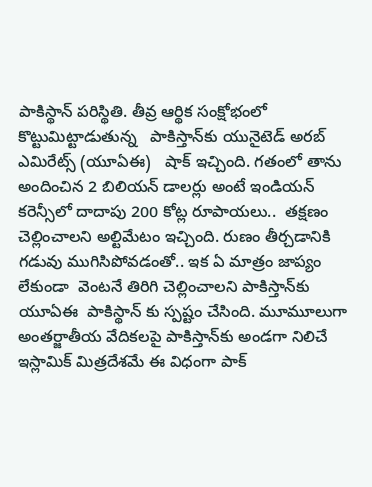పాకిస్థాన్ పరిస్థితి. తీవ్ర ఆర్థిక సంక్షోభంలో కొట్టుమిట్టాడుతున్న   పాకిస్తాన్‌కు యునైటెడ్ అరబ్ ఎమిరేట్స్ (యూఏఈ)   షాక్ ఇచ్చింది. గతంలో తాను అందించిన 2 బిలియన్ డాలర్లు అంటే ఇండియన్ కరెన్సీలో దాదాపు 200 కోట్ల రూపాయలు..  తక్షణం చెల్లించాలని అల్టిమేటం ఇచ్చింది. రుణం తీర్చడానికి  గడువు ముగిసిపోవడంతో.. ఇక ఏ మాత్రం జాప్యం లేకుండా  వెంటనే తిరిగి చెల్లించాలని పాకిస్తాన్‌కు యూఏఈ  పాకిస్థాన్ కు స్పష్టం చేసింది. మూమూలుగా  అంతర్జాతీయ వేదికలపై పాకిస్తాన్‌కు అండగా నిలిచే ఇస్లామిక్ మిత్రదేశమే ఈ విధంగా పాక్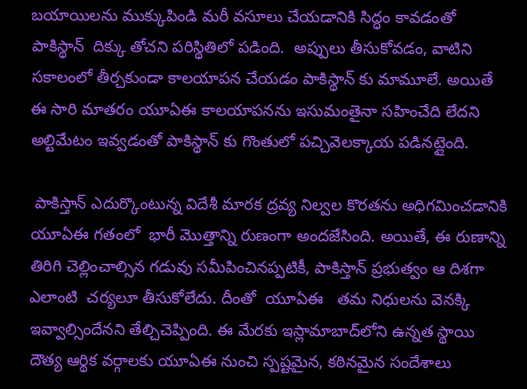బయాయిలను ముక్కుపిండి మరీ వసూలు చేయడానికి సిద్ధం కావడంతో పాకిస్థాన్  దిక్కు తోచని పరిస్థితిలో పడింది.  అప్పులు తీసుకోవడం, వాటిని సకాలంలో తీర్చకుండా కాలయాపన చేయడం పాకిస్థాన్ కు మామూలే. అయితే ఈ సారి మాతరం యూఏఈ కాలయాపనను ఇసుమంతైనా సహించేది లేదని అల్టిమేటం ఇవ్వడంతో పాకిస్థాన్ కు గొంతులో పచ్చివెలక్కాయ పడినట్లైంది.

 పాకిస్తాన్ ఎదుర్కొంటున్న విదేశీ మారక ద్రవ్య నిల్వల కొరతను అధిగమించడానికి యూఏఈ గతంలో  భారీ మొత్తాన్ని రుణంగా అందజేసింది. అయితే, ఈ రుణాన్ని తిరిగి చెల్లించాల్సిన గడువు సమీపించినప్పటికీ, పాకిస్తాన్ ప్రభుత్వం ఆ దిశగా ఎలాంటి  చర్యలూ తీసుకోలేదు. దీంతో  యూఏఈ   తమ నిధులను వెనక్కి ఇవ్వాల్సిందేనని తేల్చిచెప్పింది. ఈ మేరకు ఇస్లామాబాద్‌లోని ఉన్నత స్థాయి దౌత్య ఆర్థిక వర్గాలకు యూఏఈ నుంచి స్పష్టమైన, కఠినమైన సందేశాలు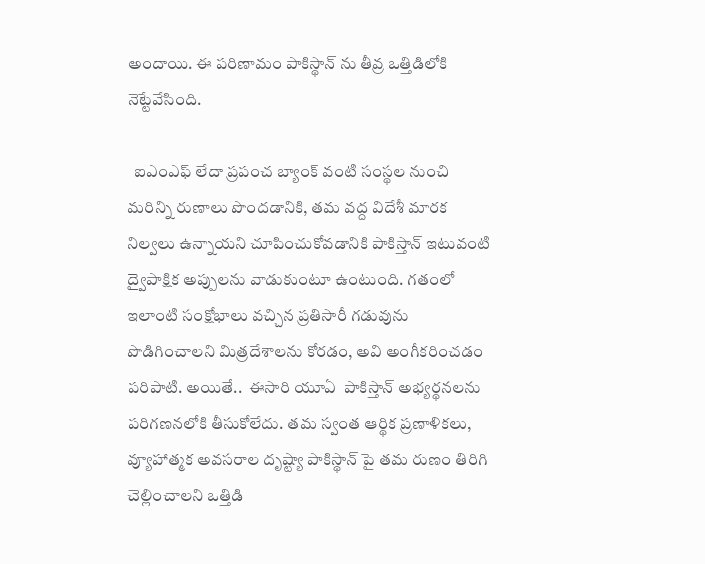అందాయి. ఈ పరిణామం పాకిస్థాన్ ను తీవ్ర ఒత్తిడిలోకి నెట్టేవేసింది.

  ఐఎంఎఫ్ లేదా ప్రపంచ బ్యాంక్ వంటి సంస్థల నుంచి మరిన్ని రుణాలు పొందడానికి, తమ వద్ద విదేశీ మారక నిల్వలు ఉన్నాయని చూపించుకోవడానికి పాకిస్తాన్ ఇటువంటి ద్వైపాక్షిక అప్పులను వాడుకుంటూ ఉంటుంది. గతంలో ఇలాంటి సంక్షోభాలు వచ్చిన ప్రతిసారీ గడువును పొడిగించాలని మిత్రదేశాలను కోరడం, అవి అంగీకరించడం పరిపాటి. అయితే..  ఈసారి యూఏ  పాకిస్తాన్ అభ్యర్థనలను   పరిగణనలోకి తీసుకోలేదు. తమ స్వంత ఆర్థిక ప్రణాళికలు, వ్యూహాత్మక అవసరాల దృష్ట్యా పాకిస్థాన్ పై తమ రుణం తిరిగి చెల్లించాలని ఒత్తిడి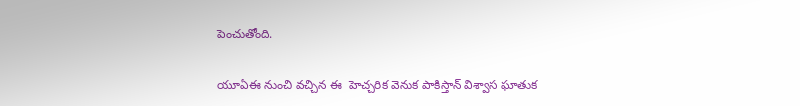పెంచుతోంది.

యూఏఈ నుంచి వచ్చిన ఈ  హెచ్చరిక వెనుక పాకిస్తాన్ విశ్వాస ఘాతుక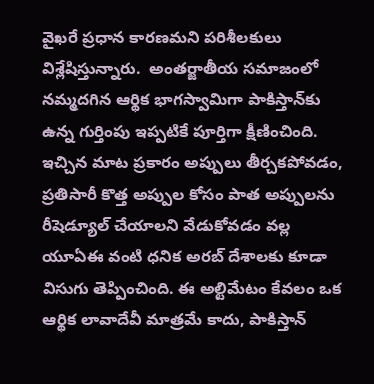వైఖరే ప్రధాన కారణమని పరిశీలకులు విశ్లేషిస్తున్నారు.  అంతర్జాతీయ సమాజంలో నమ్మదగిన ఆర్థిక భాగస్వామిగా పాకిస్తాన్‌కు ఉన్న గుర్తింపు ఇప్పటికే పూర్తిగా క్షీణించింది. ఇచ్చిన మాట ప్రకారం అప్పులు తీర్చకపోవడం, ప్రతిసారీ కొత్త అప్పుల కోసం పాత అప్పులను రీషెడ్యూల్ చేయాలని వేడుకోవడం వల్ల యూఏఈ వంటి ధనిక అరబ్ దేశాలకు కూడా విసుగు తెప్పించింది. ఈ అల్టిమేటం కేవలం ఒక ఆర్థిక లావాదేవీ మాత్రమే కాదు, పాకిస్తాన్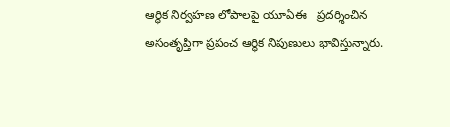ఆర్థిక నిర్వహణ లోపాలపై యూఏఈ   ప్రదర్శించిన అసంతృప్తిగా ప్రపంచ ఆర్థిక నిపుణులు భావిస్తున్నారు.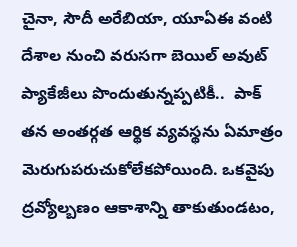చైనా, సౌదీ అరేబియా, యూఏఈ వంటి దేశాల నుంచి వరుసగా బెయిల్ అవుట్ ప్యాకేజీలు పొందుతున్నప్పటికీ..  పాక్ తన అంతర్గత ఆర్థిక వ్యవస్థను ఏమాత్రం మెరుగుపరుచుకోలేకపోయింది. ఒకవైపు ద్రవ్యోల్బణం ఆకాశాన్ని తాకుతుండటం,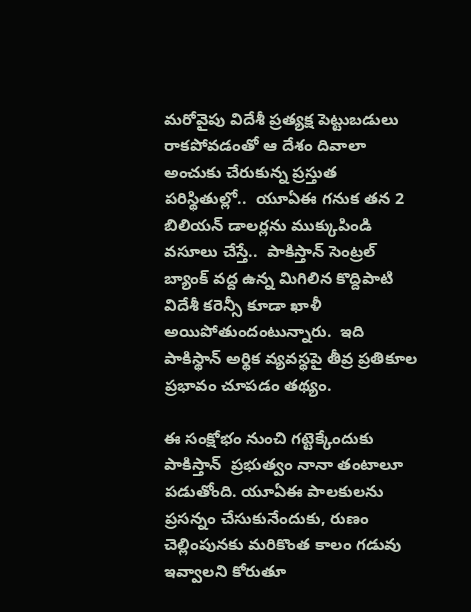మరోవైపు విదేశీ ప్రత్యక్ష పెట్టుబడులు రాకపోవడంతో ఆ దేశం దివాలా   అంచుకు చేరుకున్న ప్రస్తుత పరిస్థితుల్లో..  యూఏఈ గనుక తన 2 బిలియన్ డాలర్లను ముక్కుపిండి వసూలు చేస్తే..  పాకిస్తాన్ సెంట్రల్ బ్యాంక్ వద్ద ఉన్న మిగిలిన కొద్దిపాటి విదేశీ కరెన్సీ కూడా ఖాళీ అయిపోతుందంటున్నారు.  ఇది పాకిస్థాన్ అర్థిక వ్యవస్థపై తీవ్ర ప్రతికూల ప్రభావం చూపడం తథ్యం.

ఈ సంక్షోభం నుంచి గట్టెక్కేందుకు పాకిస్తాన్  ప్రభుత్వం నానా తంటాలూ పడుతోంది. యూఏఈ పాలకులను ప్రసన్నం చేసుకునేందుకు, రుణం చెల్లింపునకు మరికొంత కాలం గడువు ఇవ్వాలని కోరుతూ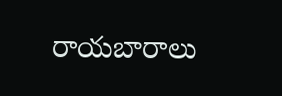రాయబారాలు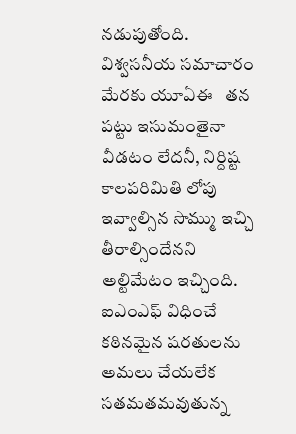నడుపుతోంది. విశ్వసనీయ సమాచారం మేరకు యూఏఈ   తన పట్టు ఇసుమంతైనా వీడటం లేదనీ, నిర్దిష్ట కాలపరిమితి లోపు ఇవ్వాల్సిన సొమ్ము ఇచ్చి తీరాల్సిందేనని అల్టిమేటం ఇచ్చింది.  ఐఎంఎఫ్ విధించే కఠినమైన షరతులను అమలు చేయలేక సతమతమవుతున్న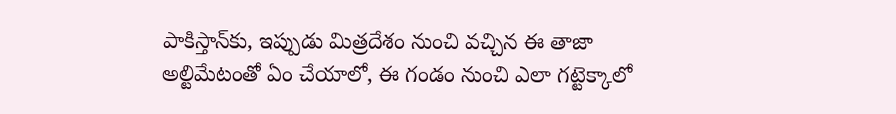పాకిస్తాన్‌కు, ఇప్పుడు మిత్రదేశం నుంచి వచ్చిన ఈ తాజా  అల్టిమేటంతో ఏం చేయాలో, ఈ గండం నుంచి ఎలా గట్టెక్కాలో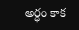అర్ధం కాక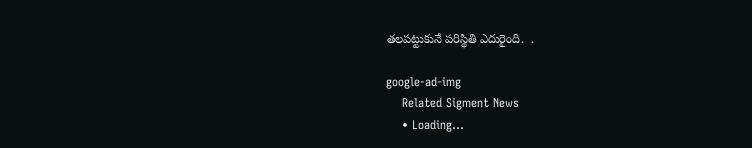తలపట్టుకునే పరిస్థితి ఎదురైంది.  .

google-ad-img
    Related Sigment News
    • Loading...